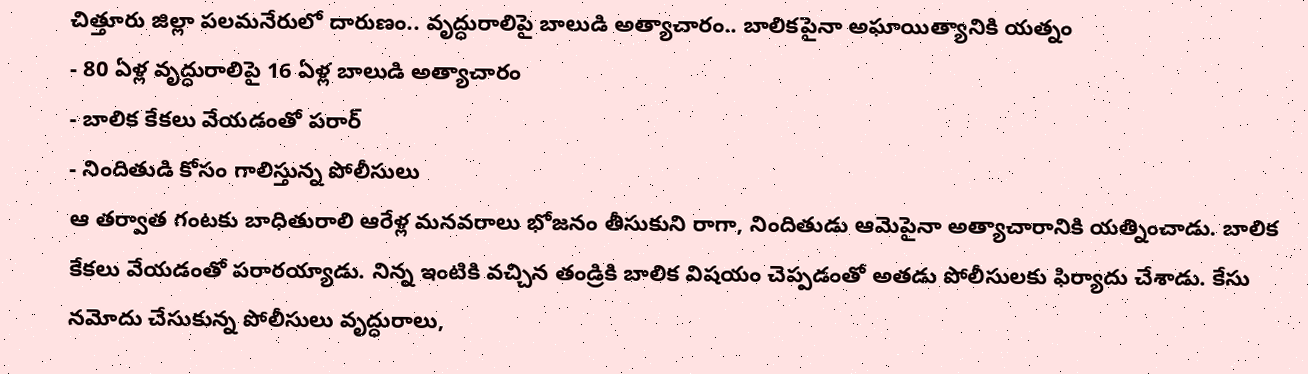చిత్తూరు జిల్లా పలమనేరులో దారుణం.. వృద్ధురాలిపై బాలుడి అత్యాచారం.. బాలికపైనా అఘాయిత్యానికి యత్నం
- 80 ఏళ్ల వృద్ధురాలిపై 16 ఏళ్ల బాలుడి అత్యాచారం
- బాలిక కేకలు వేయడంతో పరార్
- నిందితుడి కోసం గాలిస్తున్న పోలీసులు
ఆ తర్వాత గంటకు బాధితురాలి ఆరేళ్ల మనవరాలు భోజనం తీసుకుని రాగా, నిందితుడు ఆమెపైనా అత్యాచారానికి యత్నించాడు. బాలిక కేకలు వేయడంతో పరారయ్యాడు. నిన్న ఇంటికి వచ్చిన తండ్రికి బాలిక విషయం చెప్పడంతో అతడు పోలీసులకు ఫిర్యాదు చేశాడు. కేసు నమోదు చేసుకున్న పోలీసులు వృద్ధురాలు,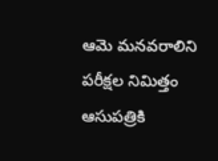ఆమె మనవరాలిని పరీక్షల నిమిత్తం ఆసుపత్రికి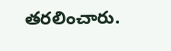తరలించారు.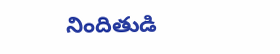నిందితుడి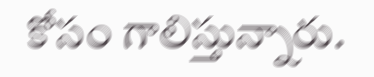కోసం గాలిస్తున్నారు.